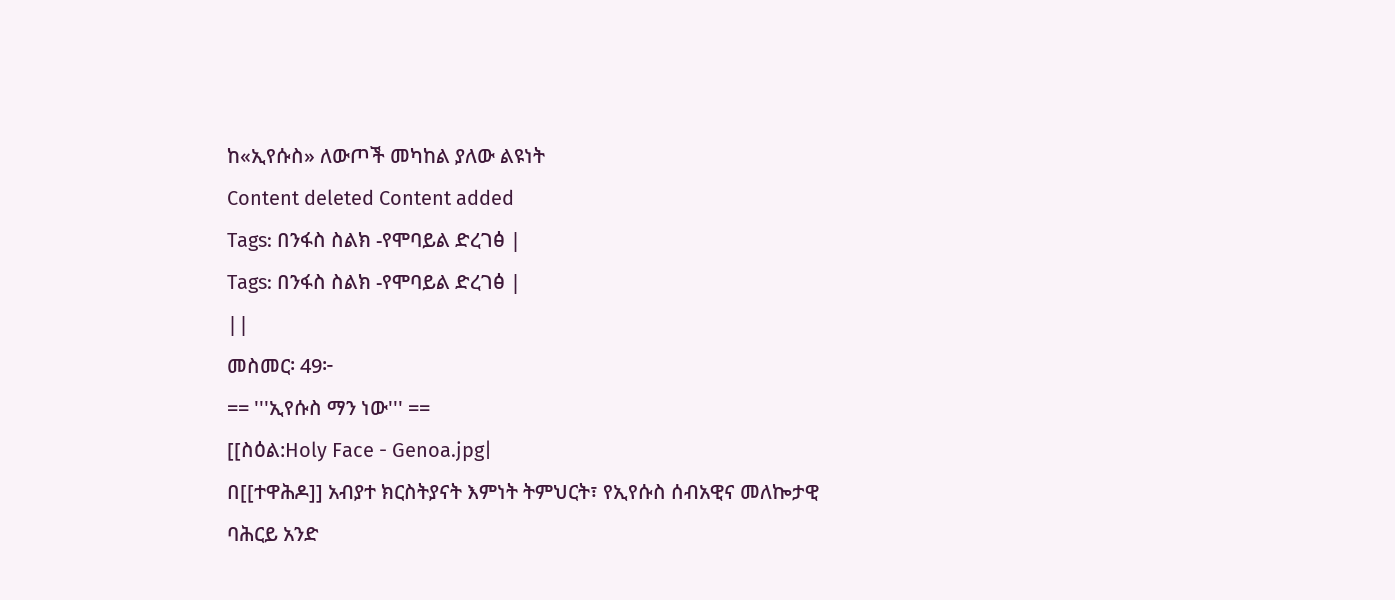ከ«ኢየሱስ» ለውጦች መካከል ያለው ልዩነት
Content deleted Content added
Tags: በንፋስ ስልክ -የሞባይል ድረገፅ |
Tags: በንፋስ ስልክ -የሞባይል ድረገፅ |
||
መስመር፡ 49፦
== '''ኢየሱስ ማን ነው''' ==
[[ስዕል:Holy Face - Genoa.jpg|
በ[[ተዋሕዶ]] አብያተ ክርስትያናት እምነት ትምህርት፣ የኢየሱስ ሰብአዊና መለኰታዊ ባሕርይ አንድ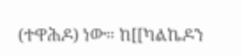(ተዋሕዶ) ነው። ከ[[ካልኬዶን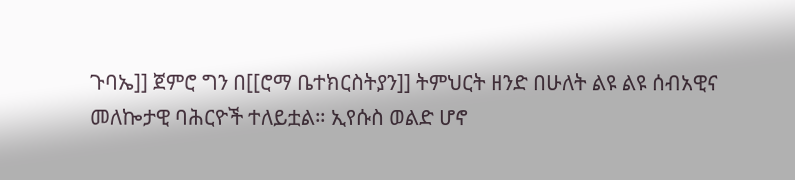ጉባኤ]] ጀምሮ ግን በ[[ሮማ ቤተክርስትያን]] ትምህርት ዘንድ በሁለት ልዩ ልዩ ሰብአዊና መለኰታዊ ባሕርዮች ተለይቷል። ኢየሱስ ወልድ ሆኖ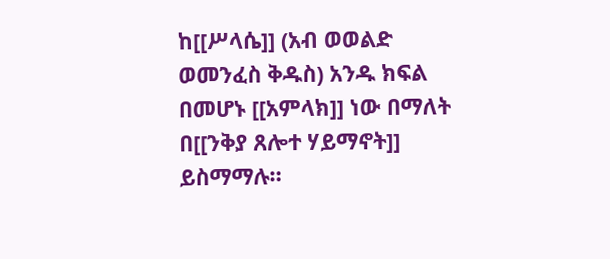ከ[[ሥላሴ]] (አብ ወወልድ ወመንፈስ ቅዱስ) አንዱ ክፍል በመሆኑ [[አምላክ]] ነው በማለት በ[[ንቅያ ጸሎተ ሃይማኖት]] ይስማማሉ።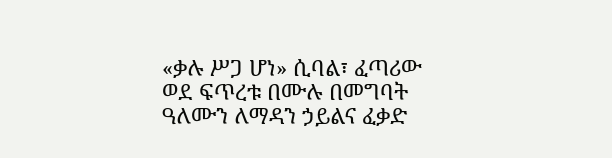«ቃሉ ሥጋ ሆነ» ሲባል፣ ፈጣሪው ወደ ፍጥረቱ በሙሉ በመግባት ዓለሙን ለማዳን ኃይልና ፈቃድ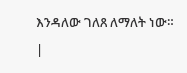እንዳለው ገለጸ ለማለት ነው።
|